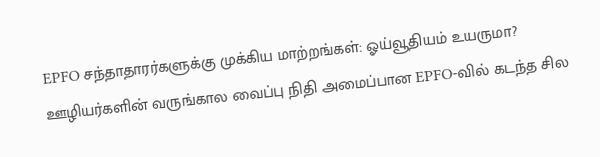EPFO சந்தாதாரர்களுக்கு முக்கிய மாற்றங்கள்: ஓய்வூதியம் உயருமா?
ஊழியர்களின் வருங்கால வைப்பு நிதி அமைப்பான EPFO-வில் கடந்த சில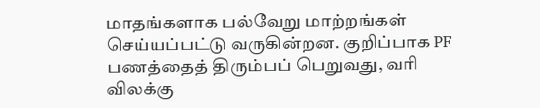மாதங்களாக பல்வேறு மாற்றங்கள் செய்யப்பட்டு வருகின்றன. குறிப்பாக PF பணத்தைத் திரும்பப் பெறுவது, வரி விலக்கு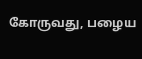கோருவது, பழைய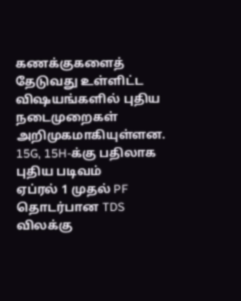கணக்குகளைத் தேடுவது உள்ளிட்ட விஷயங்களில் புதிய நடைமுறைகள் அறிமுகமாகியுள்ளன.
15G, 15H-க்கு பதிலாக புதிய படிவம்
ஏப்ரல் 1 முதல் PF தொடர்பான TDS விலக்கு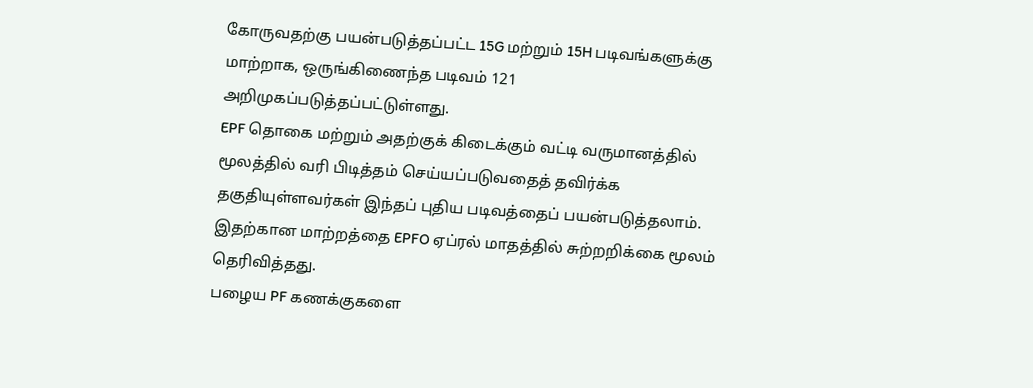கோருவதற்கு பயன்படுத்தப்பட்ட 15G மற்றும் 15H படிவங்களுக்கு மாற்றாக, ஒருங்கிணைந்த படிவம் 121 அறிமுகப்படுத்தப்பட்டுள்ளது.
EPF தொகை மற்றும் அதற்குக் கிடைக்கும் வட்டி வருமானத்தில் மூலத்தில் வரி பிடித்தம் செய்யப்படுவதைத் தவிர்க்க தகுதியுள்ளவர்கள் இந்தப் புதிய படிவத்தைப் பயன்படுத்தலாம். இதற்கான மாற்றத்தை EPFO ஏப்ரல் மாதத்தில் சுற்றறிக்கை மூலம் தெரிவித்தது.
பழைய PF கணக்குகளை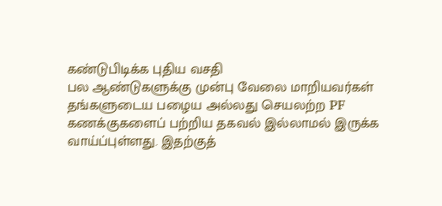கண்டுபிடிக்க புதிய வசதி
பல ஆண்டுகளுக்கு முன்பு வேலை மாறியவர்கள் தங்களுடைய பழைய அல்லது செயலற்ற PF கணக்குகளைப் பற்றிய தகவல் இல்லாமல் இருக்க வாய்ப்புள்ளது. இதற்குத்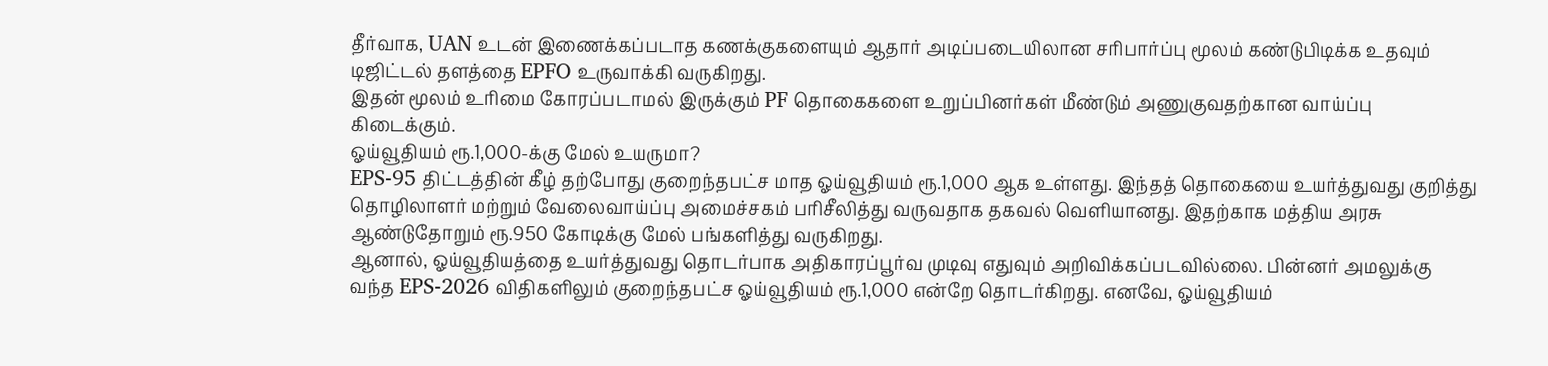தீர்வாக, UAN உடன் இணைக்கப்படாத கணக்குகளையும் ஆதார் அடிப்படையிலான சரிபார்ப்பு மூலம் கண்டுபிடிக்க உதவும் டிஜிட்டல் தளத்தை EPFO உருவாக்கி வருகிறது.
இதன் மூலம் உரிமை கோரப்படாமல் இருக்கும் PF தொகைகளை உறுப்பினர்கள் மீண்டும் அணுகுவதற்கான வாய்ப்பு கிடைக்கும்.
ஓய்வூதியம் ரூ.1,000-க்கு மேல் உயருமா?
EPS-95 திட்டத்தின் கீழ் தற்போது குறைந்தபட்ச மாத ஓய்வூதியம் ரூ.1,000 ஆக உள்ளது. இந்தத் தொகையை உயர்த்துவது குறித்து தொழிலாளர் மற்றும் வேலைவாய்ப்பு அமைச்சகம் பரிசீலித்து வருவதாக தகவல் வெளியானது. இதற்காக மத்திய அரசு ஆண்டுதோறும் ரூ.950 கோடிக்கு மேல் பங்களித்து வருகிறது.
ஆனால், ஓய்வூதியத்தை உயர்த்துவது தொடர்பாக அதிகாரப்பூர்வ முடிவு எதுவும் அறிவிக்கப்படவில்லை. பின்னர் அமலுக்கு வந்த EPS-2026 விதிகளிலும் குறைந்தபட்ச ஓய்வூதியம் ரூ.1,000 என்றே தொடர்கிறது. எனவே, ஓய்வூதியம்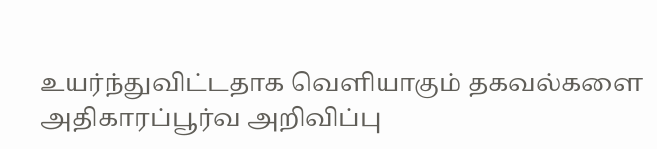உயர்ந்துவிட்டதாக வெளியாகும் தகவல்களை அதிகாரப்பூர்வ அறிவிப்பு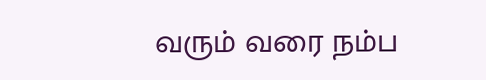வரும் வரை நம்ப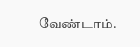வேண்டாம்.